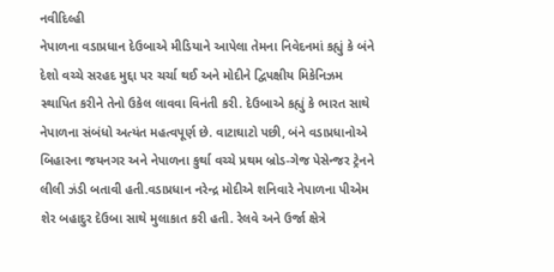નવીદિલ્હી
નેપાળના વડાપ્રધાન દેઉબાએ મીડિયાને આપેલા તેમના નિવેદનમાં કહ્યું કે બંને દેશો વચ્ચે સરહદ મુદ્દા પર ચર્ચા થઈ અને મોદીને દ્વિપક્ષીય મિકેનિઝમ સ્થાપિત કરીને તેનો ઉકેલ લાવવા વિનંતી કરી. દેઉબાએ કહ્યું કે ભારત સાથે નેપાળના સંબંધો અત્યંત મહત્વપૂર્ણ છે. વાટાઘાટો પછી, બંને વડાપ્રધાનોએ બિહારના જયનગર અને નેપાળના કુર્થા વચ્ચે પ્રથમ બ્રોડ-ગેજ પેસેન્જર ટ્રેનને લીલી ઝંડી બતાવી હતી.વડાપ્રધાન નરેન્દ્ર મોદીએ શનિવારે નેપાળના પીએમ શેર બહાદુર દેઉબા સાથે મુલાકાત કરી હતી. રેલવે અને ઉર્જા ક્ષેત્રે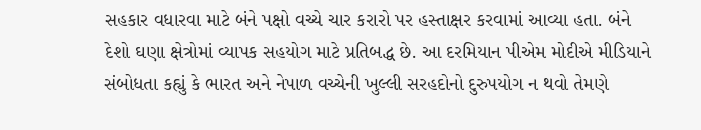સહકાર વધારવા માટે બંને પક્ષો વચ્ચે ચાર કરારો પર હસ્તાક્ષર કરવામાં આવ્યા હતા. બંને દેશો ઘણા ક્ષેત્રોમાં વ્યાપક સહયોગ માટે પ્રતિબદ્ધ છે. આ દરમિયાન પીએમ મોદીએ મીડિયાને સંબોધતા કહ્યું કે ભારત અને નેપાળ વચ્ચેની ખુલ્લી સરહદોનો દુરુપયોગ ન થવો તેમણે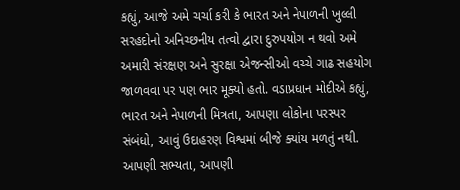કહ્યું, આજે અમે ચર્ચા કરી કે ભારત અને નેપાળની ખુલ્લી સરહદોનો અનિચ્છનીય તત્વો દ્વારા દુરુપયોગ ન થવો અમે અમારી સંરક્ષણ અને સુરક્ષા એજન્સીઓ વચ્ચે ગાઢ સહયોગ જાળવવા પર પણ ભાર મૂક્યો હતો. વડાપ્રધાન મોદીએ કહ્યું, ભારત અને નેપાળની મિત્રતા, આપણા લોકોના પરસ્પર સંબંધો, આવું ઉદાહરણ વિશ્વમાં બીજે ક્યાંય મળતું નથી. આપણી સભ્યતા, આપણી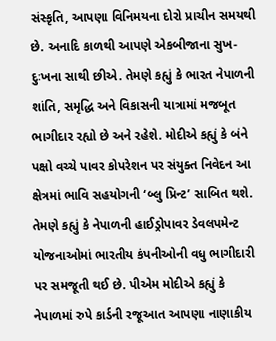સંસ્કૃતિ, આપણા વિનિમયના દોરો પ્રાચીન સમયથી છે. અનાદિ કાળથી આપણે એકબીજાના સુખ-દુઃખના સાથી છીએ. તેમણે કહ્યું કે ભારત નેપાળની શાંતિ, સમૃદ્ધિ અને વિકાસની યાત્રામાં મજબૂત ભાગીદાર રહ્યો છે અને રહેશે. મોદીએ કહ્યું કે બંને પક્ષો વચ્ચે પાવર કોપરેશન પર સંયુક્ત નિવેદન આ ક્ષેત્રમાં ભાવિ સહયોગની ‘બ્લુ પ્રિન્ટ’ સાબિત થશે. તેમણે કહ્યું કે નેપાળની હાઈડ્રોપાવર ડેવલપમેન્ટ યોજનાઓમાં ભારતીય કંપનીઓની વધુ ભાગીદારી પર સમજૂતી થઈ છે. પીએમ મોદીએ કહ્યું કે નેપાળમાં રુપે કાર્ડની રજૂઆત આપણા નાણાકીય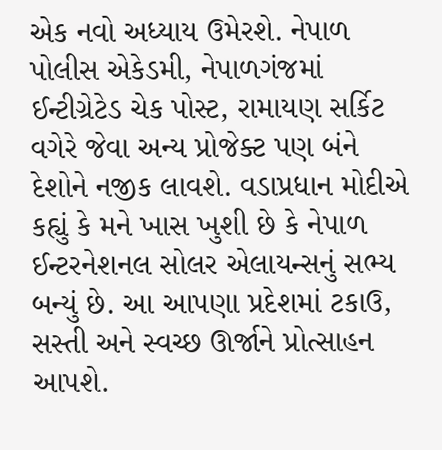એક નવો અધ્યાય ઉમેરશે. નેપાળ પોલીસ એકેડમી, નેપાળગંજમાં ઈન્ટીગ્રેટેડ ચેક પોસ્ટ, રામાયણ સર્કિટ વગેરે જેવા અન્ય પ્રોજેક્ટ પણ બંને દેશોને નજીક લાવશે. વડાપ્રધાન મોદીએ કહ્યું કે મને ખાસ ખુશી છે કે નેપાળ ઈન્ટરનેશનલ સોલર એલાયન્સનું સભ્ય બન્યું છે. આ આપણા પ્રદેશમાં ટકાઉ, સસ્તી અને સ્વચ્છ ઊર્જાને પ્રોત્સાહન આપશે.